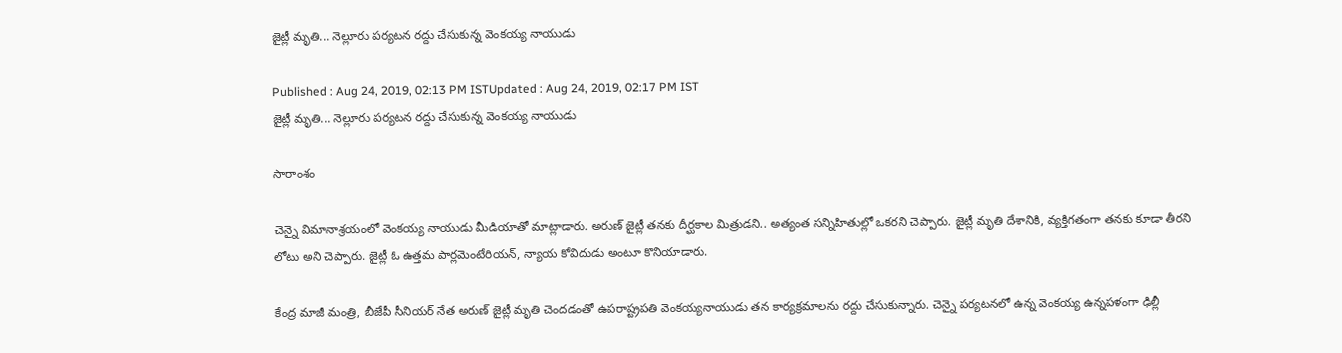జైట్లీ మృతి... నెల్లూరు పర్యటన రద్దు చేసుకున్న వెంకయ్య నాయుడు

Published : Aug 24, 2019, 02:13 PM ISTUpdated : Aug 24, 2019, 02:17 PM IST
జైట్లీ మృతి... నెల్లూరు పర్యటన రద్దు చేసుకున్న వెంకయ్య నాయుడు

సారాంశం

చెన్నై విమానాశ్రయంలో వెంకయ్య నాయుడు మీడియాతో మాట్లాడారు. అరుణ్ జైట్లీ తనకు దీర్ఘకాల మిత్రుడని.. అత్యంత సన్నిహితుల్లో ఒకరని చెప్పారు. జైట్లీ మృతి దేశానికి, వ్యక్తిగతంగా తనకు కూడా తీరని లోటు అని చెప్పారు. జైట్లీ ఓ ఉత్తమ పార్లమెంటేరియన్, న్యాయ కోవిదుడు అంటూ కొనియాడారు.

కేంద్ర మాజీ మంత్రి, బీజేపీ సీనియర్ నేత అరుణ్ జైట్లీ మృతి చెందడంతో ఉపరాష్ట్రపతి వెంకయ్యనాయుడు తన కార్యక్రమాలను రద్దు చేసుకున్నారు. చెన్నై పర్యటనలో ఉన్న వెంకయ్య ఉన్నపళంగా ఢిల్లీ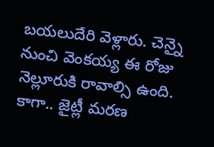బయలుదేరి వెళ్లారు. చెన్నై నుంచి వెంకయ్య ఈ రోజు నెల్లూరుకి రావాల్సి ఉంది. కాగా.. జైట్లీ మరణ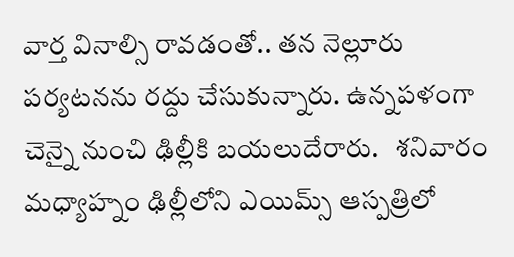వార్త వినాల్సి రావడంతో.. తన నెల్లూరు పర్యటనను రద్దు చేసుకున్నారు. ఉన్నపళంగా చెన్నై నుంచి ఢిల్లీకి బయలుదేరారు.   శనివారం మధ్యాహ్నం ఢిల్లీలోని ఎయిమ్స్ ఆస్పత్రిలో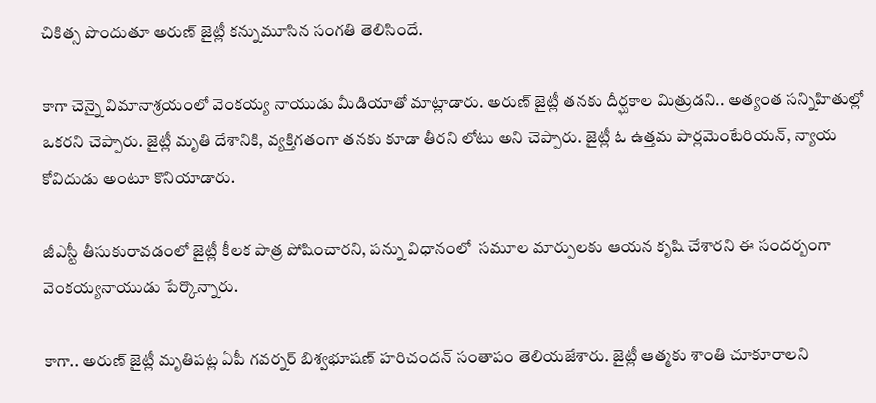చికిత్స పొందుతూ అరుణ్ జైట్లీ కన్నుమూసిన సంగతి తెలిసిందే.

కాగా చెన్నై విమానాశ్రయంలో వెంకయ్య నాయుడు మీడియాతో మాట్లాడారు. అరుణ్ జైట్లీ తనకు దీర్ఘకాల మిత్రుడని.. అత్యంత సన్నిహితుల్లో ఒకరని చెప్పారు. జైట్లీ మృతి దేశానికి, వ్యక్తిగతంగా తనకు కూడా తీరని లోటు అని చెప్పారు. జైట్లీ ఓ ఉత్తమ పార్లమెంటేరియన్, న్యాయ కోవిదుడు అంటూ కొనియాడారు.

జీఎస్టీ తీసుకురావడంలో జైట్లీ కీలక పాత్ర పోషించారని, పన్ను విధానంలో  సమూల మార్పులకు ఆయన కృషి చేశారని ఈ సందర్బంగా వెంకయ్యనాయుడు పేర్కొన్నారు.

కాగా.. అరుణ్ జైట్లీ మృతిపట్ల ఏపీ గవర్నర్ బిశ్వభూషణ్ హరిచందన్ సంతాపం తెలియజేశారు. జైట్లీ ఆత్మకు శాంతి చూకూరాలని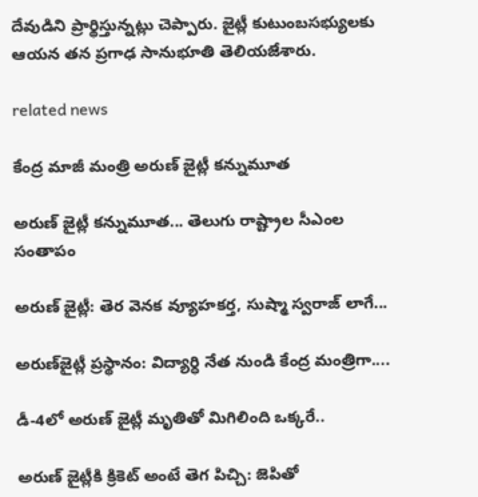దేవుడిని ప్రార్థిస్తున్నట్లు చెప్పారు. జైట్లీ కుటుంబసభ్యులకు ఆయన తన ప్రగాఢ సానుభూతి తెలియజేశారు.

related news

కేంద్ర మాజీ మంత్రి అరుణ్ జైట్లీ కన్నుమూత

అరుణ్ జైట్లీ కన్నుమూత... తెలుగు రాష్ట్రాల సీఎంల సంతాపం

అరుణ్ జైట్లీ: తెర వెనక వ్యూహకర్త, సుష్మా స్వరాజ్ లాగే...

అరుణ్‌జైట్లీ ప్రస్థానం: విద్యార్ధి నేత నుండి కేంద్ర మంత్రిగా....

డీ-4లో అరుణ్ జైట్లీ మృతితో మిగిలింది ఒక్కరే..

అరుణ్ జైట్లీకి క్రికెట్ అంటే తెగ పిచ్చి: జెపితో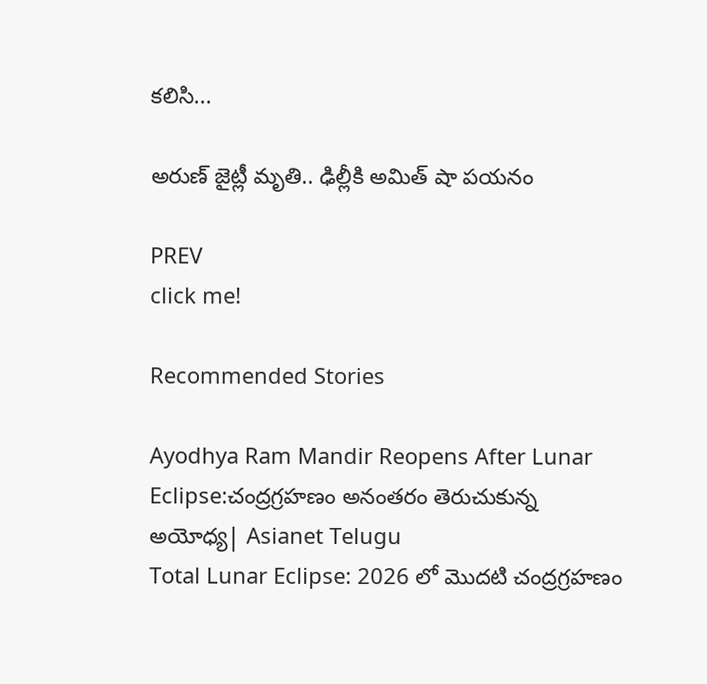కలిసి...

అరుణ్ జైట్లీ మృతి.. ఢిల్లీకి అమిత్ షా పయనం

PREV
click me!

Recommended Stories

Ayodhya Ram Mandir Reopens After Lunar Eclipse:చంద్రగ్రహణం అనంతరం తెరుచుకున్న అయోధ్య| Asianet Telugu
Total Lunar Eclipse: 2026 లో మొదటి చంద్రగ్రహణం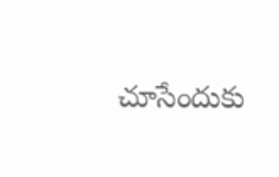చూసేందుకు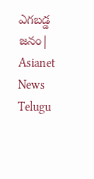ఎగబడ్డ జనం| Asianet News Telugu